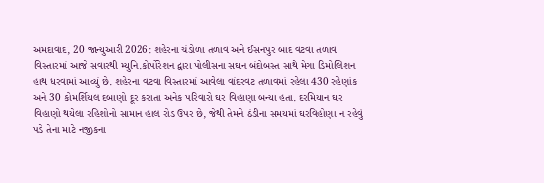અમદાવાદ, 20 જાન્યુઆરી 2026: શહેરના ચંડોળા તળાવ અને ઈસનપુર બાદ વટવા તળાવ વિસ્તારમાં આજે સવારથી મ્યુનિ.કોર્પોરેશન દ્વારા પોલીસના સઘન બંદોબસ્ત સાથે મેગા ડિમોલિશન હાથ ધરવામાં આવ્યું છે. શહેરના વટવા વિસ્તારમાં આવેલા વાંદરવટ તળાવમાં રહેલા 430 રહેણાંક અને 30 કોમર્શિયલ દબાણો દૂર કરાતા અનેક પરિવારો ઘર વિહાણા બન્યા હતા. દરમિયાન ઘર વિહાણો થયેલા રહિશોનો સામાન હાલ રોડ ઉપર છે, જેથી તેમને ઠંડીના સમયમાં ઘરવિહોણા ન રહેવું પડે તેના માટે નજીકના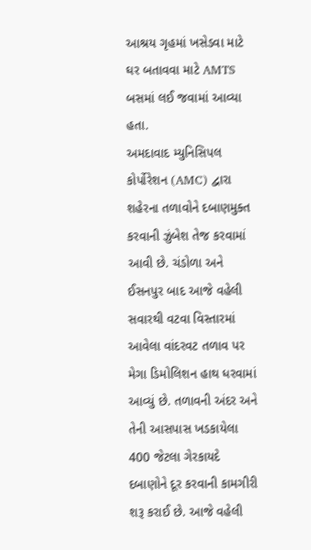આશ્રય ગૃહમાં ખસેડવા માટે ઘર બતાવવા માટે AMTS બસમાં લઈ જવામાં આવ્યા હતા.
અમદાવાદ મ્યુનિસિપલ કોર્પોરેશન (AMC) દ્વારા શહેરના તળાવોને દબાણમુક્ત કરવાની ઝુંબેશ તેજ કરવામાં આવી છે. ચંડોળા અને ઈસનપુર બાદ આજે વહેલી સવારથી વટવા વિસ્તારમાં આવેલા વાંદરવટ તળાવ પર મેગા ડિમોલિશન હાથ ધરવામાં આવ્યું છે. તળાવની અંદર અને તેની આસપાસ ખડકાયેલા 400 જેટલા ગેરકાયદે દબાણોને દૂર કરવાની કામગીરી શરૂ કરાઈ છે. આજે વહેલી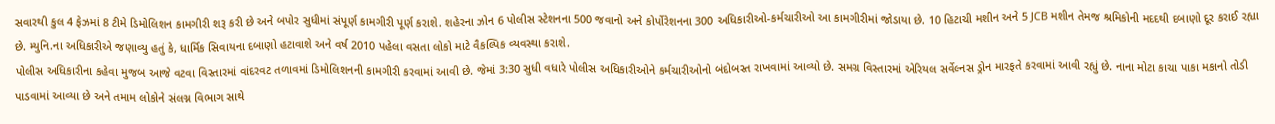સવારથી કુલ 4 ફેઝમાં 8 ટીમે ડિમોલિશન કામગીરી શરૂ કરી છે અને બપોર સુધીમાં સંપૂર્ણ કામગીરી પૂર્ણ કરાશે. શહેરના ઝોન 6 પોલીસ સ્ટેશનના 500 જવાનો અને કોર્પોરેશનના 300 અધિકારીઓ-કર્મચારીઓ આ કામગીરીમાં જોડાયા છે. 10 હિટાચી મશીન અને 5 JCB મશીન તેમજ શ્રમિકોની મદદથી દબાણો દૂર કરાઈ રહ્યા છે. મ્યુનિ.ના અધિકારીએ જણાવ્યુ હતું કે, ધાર્મિક સિવાયના દબાણો હટાવાશે અને વર્ષ 2010 પહેલા વસતા લોકો માટે વૈકલ્પિક વ્યવસ્થા કરાશે.
પોલીસ અધિકારીના કહેવા મુજબ આજે વટવા વિસ્તારમાં વાંદરવટ તળાવમાં ડિમોલિશનની કામગીરી કરવામાં આવી છે. જેમાં 3:30 સુધી વધારે પોલીસ અધિકારીઓને કર્મચારીઓનો બંદોબસ્ત રાખવામાં આવ્યો છે. સમગ્ર વિસ્તારમાં એરિયલ સર્વેલ્નસ ડ્રોન મારફતે કરવામાં આવી રહ્યું છે. નાના મોટા કાચા પાકા મકાનો તોડી પાડવામાં આવ્યા છે અને તમામ લોકોને સંલગ્ન વિભાગ સાથે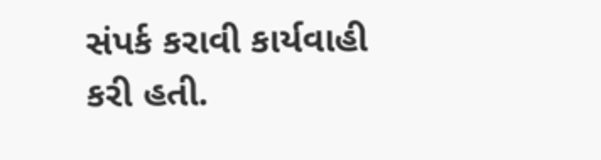સંપર્ક કરાવી કાર્યવાહી કરી હતી.